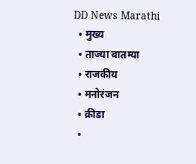DD News Marathi
  • मुख्य
  • ताज्या बातम्या
  • राजकीय
  • मनोरंजन
  • क्रीडा
  •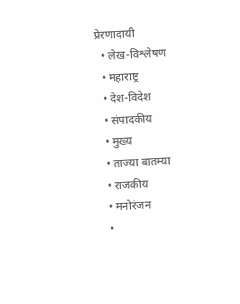प्रेरणादायी
  • लेख-विश्लेषण
  • महाराष्ट्र
  • देश-विदेश
  • संपादकीय
  • मुख्य
  • ताज्या बातम्या
  • राजकीय
  • मनोरंजन
  •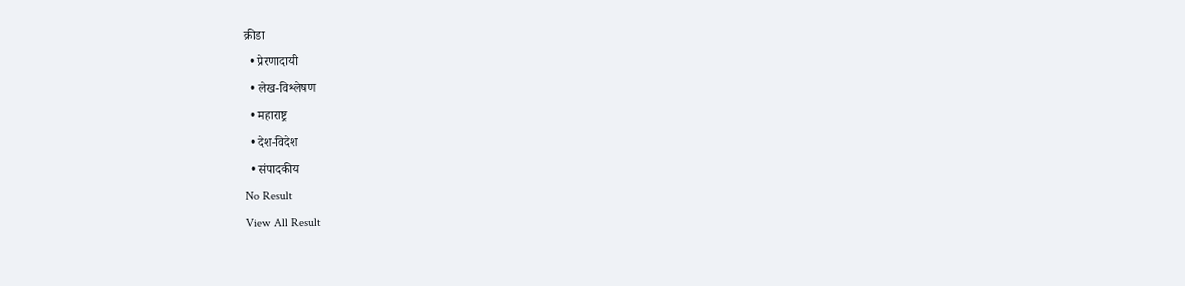क्रीडा
  • प्रेरणादायी
  • लेख-विश्लेषण
  • महाराष्ट्र
  • देश-विदेश
  • संपादकीय
No Result
View All Result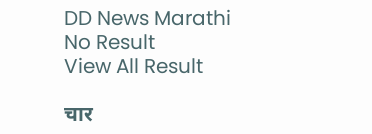DD News Marathi
No Result
View All Result

चार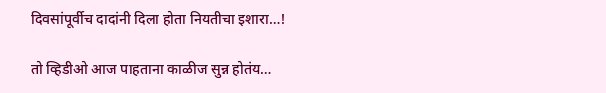दिवसांपूर्वीच दादांनी दिला होता नियतीचा इशारा…!

तो व्हिडीओ आज पाहताना काळीज सुन्न होतंय…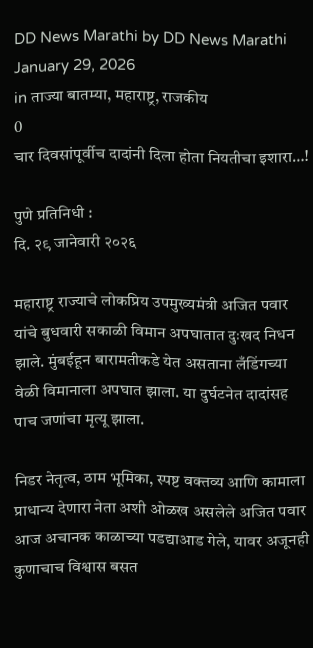DD News Marathi by DD News Marathi
January 29, 2026
in ताज्या बातम्या, महाराष्ट्र, राजकीय
0
चार दिवसांपूर्वीच दादांनी दिला होता नियतीचा इशारा…!

पुणे प्रतिनिधी :
दि. २९ जानेवारी २०२६

महाराष्ट्र राज्याचे लोकप्रिय उपमुख्यमंत्री अजित पवार यांचे बुधवारी सकाळी विमान अपघातात दुःखद निधन झाले. मुंबईहून बारामतीकडे येत असताना लँडिंगच्या वेळी विमानाला अपघात झाला. या दुर्घटनेत दादांसह पाच जणांचा मृत्यू झाला.

निडर नेतृत्व, ठाम भूमिका, स्पष्ट वक्तव्य आणि कामाला प्राधान्य देणारा नेता अशी ओळख असलेले अजित पवार आज अचानक काळाच्या पडद्याआड गेले, यावर अजूनही कुणाचाच विश्वास बसत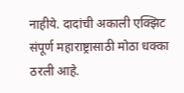नाहीये. दादांची अकाली एक्झिट संपूर्ण महाराष्ट्रासाठी मोठा धक्का ठरली आहे.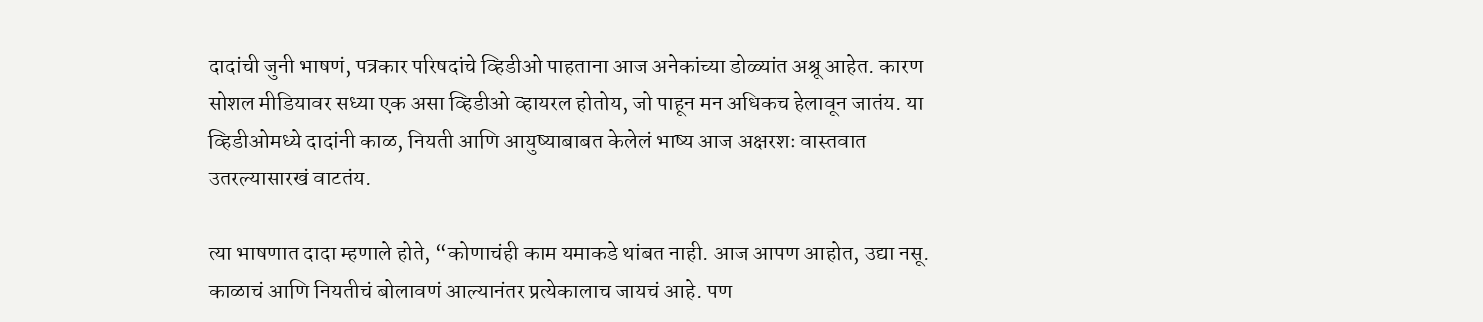दादांची जुनी भाषणं, पत्रकार परिषदांचे व्हिडीओ पाहताना आज अनेकांच्या डोळ्यांत अश्रू आहेत. कारण सोशल मीडियावर सध्या एक असा व्हिडीओ व्हायरल होतोय, जो पाहून मन अधिकच हेलावून जातंय. या व्हिडीओमध्ये दादांनी काळ, नियती आणि आयुष्याबाबत केलेलं भाष्य आज अक्षरशः वास्तवात उतरल्यासारखं वाटतंय.

त्या भाषणात दादा म्हणाले होते, “कोणाचंही काम यमाकडे थांबत नाही. आज आपण आहोत, उद्या नसू. काळाचं आणि नियतीचं बोलावणं आल्यानंतर प्रत्येकालाच जायचं आहे. पण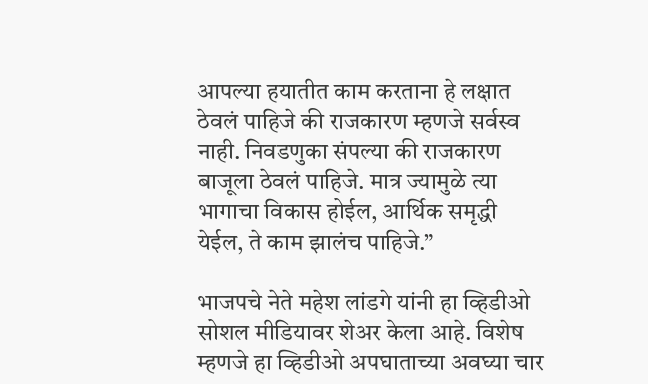आपल्या हयातीत काम करताना हे लक्षात ठेवलं पाहिजे की राजकारण म्हणजे सर्वस्व नाही. निवडणुका संपल्या की राजकारण बाजूला ठेवलं पाहिजे. मात्र ज्यामुळे त्या भागाचा विकास होईल, आर्थिक समृद्धी येईल, ते काम झालंच पाहिजे.”

भाजपचे नेते महेश लांडगे यांनी हा व्हिडीओ सोशल मीडियावर शेअर केला आहे. विशेष म्हणजे हा व्हिडीओ अपघाताच्या अवघ्या चार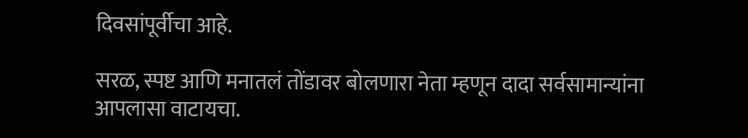दिवसांपूर्वीचा आहे.

सरळ, स्पष्ट आणि मनातलं तोंडावर बोलणारा नेता म्हणून दादा सर्वसामान्यांना आपलासा वाटायचा.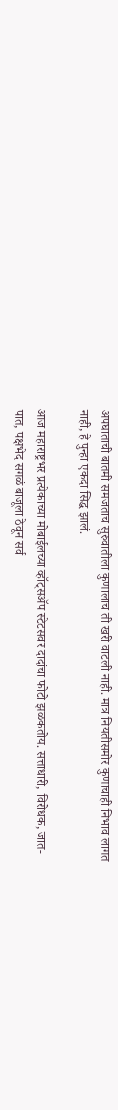अपघाताची बातमी समजताच सुरुवातीला कुणालाच ती खरी वाटली नाही. मात्र नियतीसमोर कुणाचाही निभाव लागत नाही, हे पुन्हा एकदा सिद्ध झालं.

आज महाराष्ट्रभर प्रत्येकाच्या मोबाईलच्या व्हॉट्सॲप स्टेटसवर दादांचा फोटो झळकतोय. सत्ताधारी, विरोधक, जात-पात, पक्षभेद सगळं बाजूला ठेवून सर्व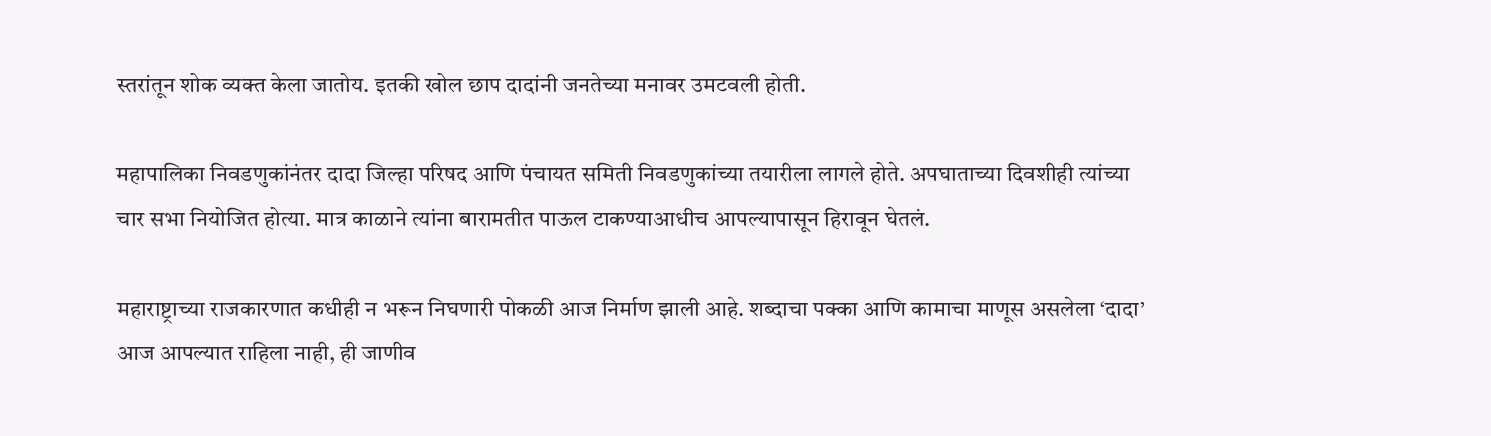स्तरांतून शोक व्यक्त केला जातोय. इतकी खोल छाप दादांनी जनतेच्या मनावर उमटवली होती.

महापालिका निवडणुकांनंतर दादा जिल्हा परिषद आणि पंचायत समिती निवडणुकांच्या तयारीला लागले होते. अपघाताच्या दिवशीही त्यांच्या चार सभा नियोजित होत्या. मात्र काळाने त्यांना बारामतीत पाऊल टाकण्याआधीच आपल्यापासून हिरावून घेतलं.

महाराष्ट्राच्या राजकारणात कधीही न भरून निघणारी पोकळी आज निर्माण झाली आहे. शब्दाचा पक्का आणि कामाचा माणूस असलेला ‘दादा’ आज आपल्यात राहिला नाही, ही जाणीव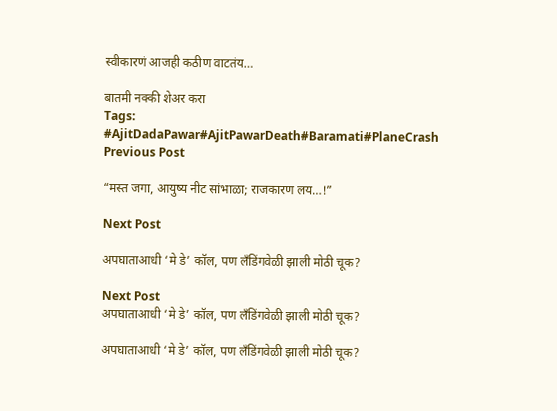स्वीकारणं आजही कठीण वाटतंय…

बातमी नक्की शेअर करा
Tags: #AjitDadaPawar#AjitPawarDeath#Baramati#PlaneCrash
Previous Post

“मस्त जगा, आयुष्य नीट सांभाळा; राजकारण लय…!”

Next Post

अपघाताआधी ‘मे डे’ कॉल, पण लँडिंगवेळी झाली मोठी चूक?

Next Post
अपघाताआधी ‘मे डे’ कॉल, पण लँडिंगवेळी झाली मोठी चूक?

अपघाताआधी ‘मे डे’ कॉल, पण लँडिंगवेळी झाली मोठी चूक?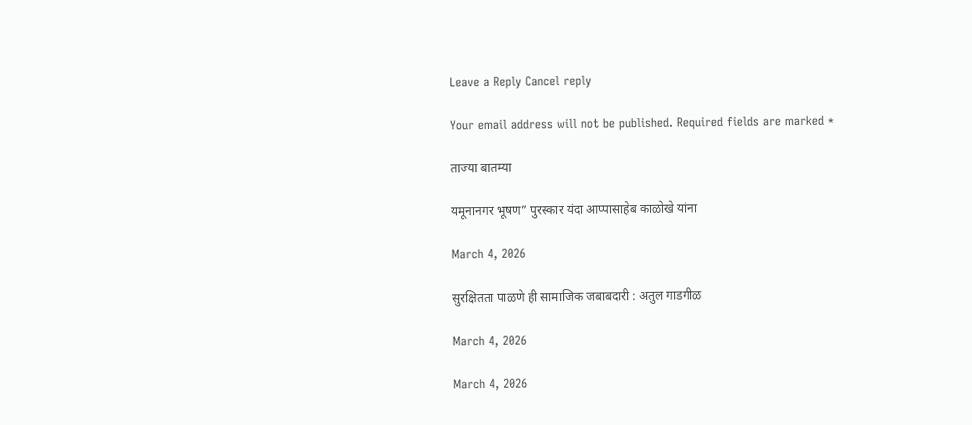Leave a Reply Cancel reply

Your email address will not be published. Required fields are marked *

ताज्या बातम्या

यमूनानगर भूषण” पुरस्कार यंदा आप्पासाहेब काळोखे यांना

March 4, 2026

सुरक्षितता पाळणे ही सामाजिक जबाबदारी : अतुल गाडगीळ

March 4, 2026

March 4, 2026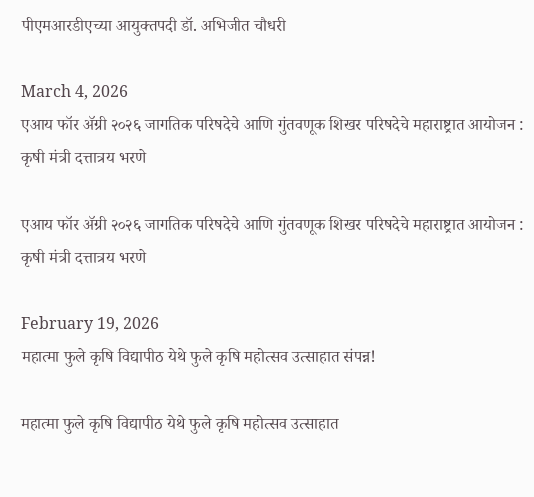पीएमआरडीएच्या आयुक्तपदी डॉ. अभिजीत चौधरी

March 4, 2026
एआय फॉर ॲग्री २०२६ जागतिक परिषदेचे आणि गुंतवणूक शिखर परिषदेचे महाराष्ट्रात आयोजन : कृषी मंत्री दत्तात्रय भरणे

एआय फॉर ॲग्री २०२६ जागतिक परिषदेचे आणि गुंतवणूक शिखर परिषदेचे महाराष्ट्रात आयोजन : कृषी मंत्री दत्तात्रय भरणे

February 19, 2026
महात्मा फुले कृषि विद्यापीठ येथे फुले कृषि महोत्सव उत्साहात संपन्न!

महात्मा फुले कृषि विद्यापीठ येथे फुले कृषि महोत्सव उत्साहात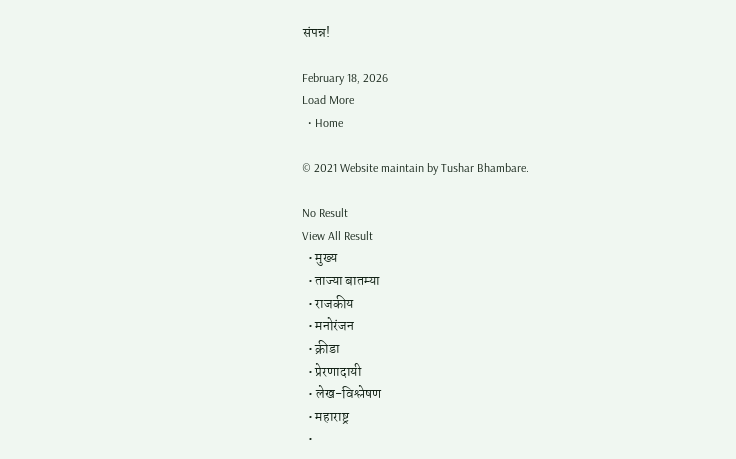संपन्न!

February 18, 2026
Load More
  • Home

© 2021 Website maintain by Tushar Bhambare.

No Result
View All Result
  • मुख्य
  • ताज्या बातम्या
  • राजकीय
  • मनोरंजन
  • क्रीडा
  • प्रेरणादायी
  • लेख-विश्लेषण
  • महाराष्ट्र
  •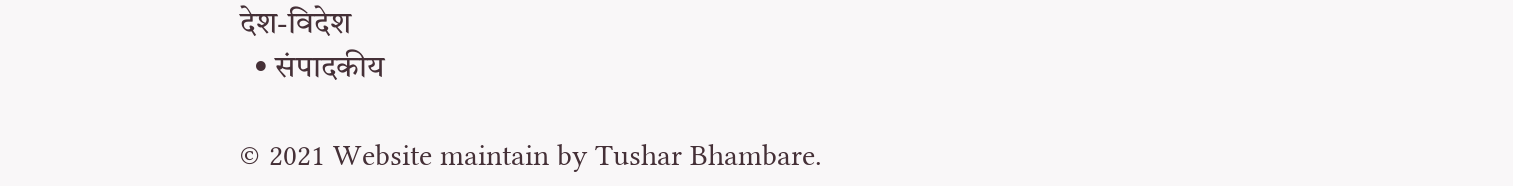देश-विदेश
  • संपादकीय

© 2021 Website maintain by Tushar Bhambare.